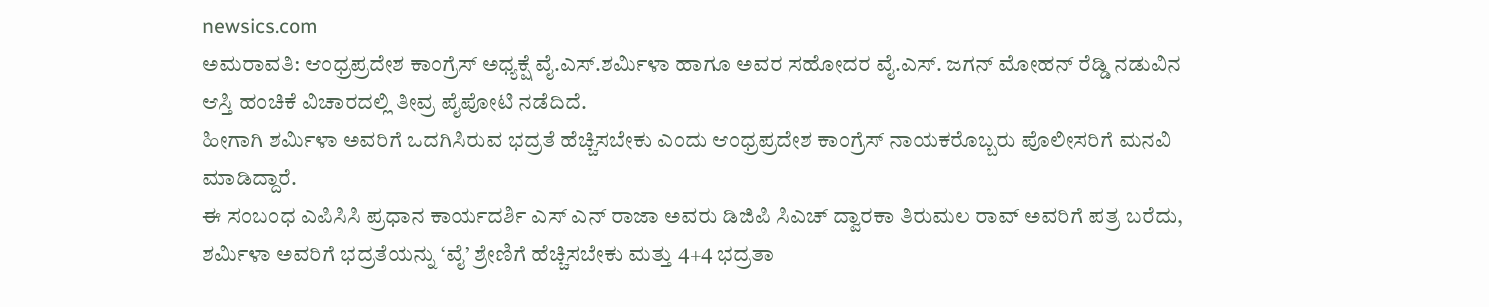newsics.com
ಅಮರಾವತಿ: ಆಂಧ್ರಪ್ರದೇಶ ಕಾಂಗ್ರೆಸ್ ಅಧ್ಯಕ್ಷೆ ವೈ.ಎಸ್.ಶರ್ಮಿಳಾ ಹಾಗೂ ಅವರ ಸಹೋದರ ವೈ.ಎಸ್. ಜಗನ್ ಮೋಹನ್ ರೆಡ್ಡಿ ನಡುವಿನ ಆಸ್ತಿ ಹಂಚಿಕೆ ವಿಚಾರದಲ್ಲಿ ತೀವ್ರ ಪೈಪೋಟಿ ನಡೆದಿದೆ.
ಹೀಗಾಗಿ ಶರ್ಮಿಳಾ ಅವರಿಗೆ ಒದಗಿಸಿರುವ ಭದ್ರತೆ ಹೆಚ್ಚಿಸಬೇಕು ಎಂದು ಆಂಧ್ರಪ್ರದೇಶ ಕಾಂಗ್ರೆಸ್ ನಾಯಕರೊಬ್ಬರು ಪೊಲೀಸರಿಗೆ ಮನವಿ ಮಾಡಿದ್ದಾರೆ.
ಈ ಸಂಬಂಧ ಎಪಿಸಿಸಿ ಪ್ರಧಾನ ಕಾರ್ಯದರ್ಶಿ ಎಸ್ ಎನ್ ರಾಜಾ ಅವರು ಡಿಜಿಪಿ ಸಿಎಚ್ ದ್ವಾರಕಾ ತಿರುಮಲ ರಾವ್ ಅವರಿಗೆ ಪತ್ರ ಬರೆದು, ಶರ್ಮಿಳಾ ಅವರಿಗೆ ಭದ್ರತೆಯನ್ನು ‘ವೈ’ ಶ್ರೇಣಿಗೆ ಹೆಚ್ಚಿಸಬೇಕು ಮತ್ತು 4+4 ಭದ್ರತಾ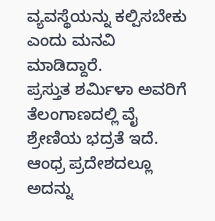ವ್ಯವಸ್ಥೆಯನ್ನು ಕಲ್ಪಿಸಬೇಕು ಎಂದು ಮನವಿ ಮಾಡಿದ್ದಾರೆ.
ಪ್ರಸ್ತುತ ಶರ್ಮಿಳಾ ಅವರಿಗೆ ತೆಲಂಗಾಣದಲ್ಲಿ ವೈ ಶ್ರೇಣಿಯ ಭದ್ರತೆ ಇದೆ. ಆಂಧ್ರ ಪ್ರದೇಶದಲ್ಲೂ ಅದನ್ನು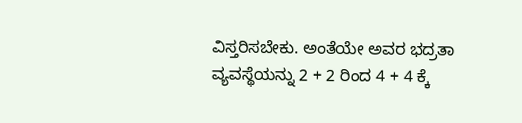ವಿಸ್ತರಿಸಬೇಕು. ಅಂತೆಯೇ ಅವರ ಭದ್ರತಾ ವ್ಯವಸ್ಥೆಯನ್ನು 2 + 2 ರಿಂದ 4 + 4 ಕ್ಕೆ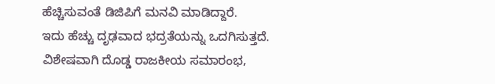ಹೆಚ್ಚಿಸುವಂತೆ ಡಿಜಿಪಿಗೆ ಮನವಿ ಮಾಡಿದ್ದಾರೆ.
ಇದು ಹೆಚ್ಚು ದೃಢವಾದ ಭದ್ರತೆಯನ್ನು ಒದಗಿಸುತ್ತದೆ. ವಿಶೇಷವಾಗಿ ದೊಡ್ಡ ರಾಜಕೀಯ ಸಮಾರಂಭ,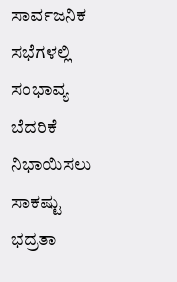ಸಾರ್ವಜನಿಕ ಸಭೆಗಳಲ್ಲಿ ಸಂಭಾವ್ಯ ಬೆದರಿಕೆ ನಿಭಾಯಿಸಲು ಸಾಕಷ್ಟು ಭದ್ರತಾ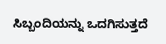ಸಿಬ್ಬಂದಿಯನ್ನು ಒದಗಿಸುತ್ತದೆ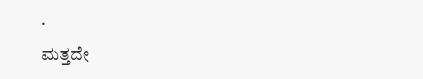.
ಮತ್ತದೇ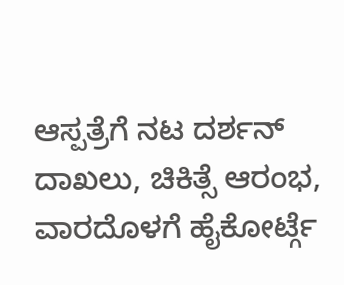ಆಸ್ಪತ್ರೆಗೆ ನಟ ದರ್ಶನ್ ದಾಖಲು, ಚಿಕಿತ್ಸೆ ಆರಂಭ, ವಾರದೊಳಗೆ ಹೈಕೋರ್ಟ್ಗೆ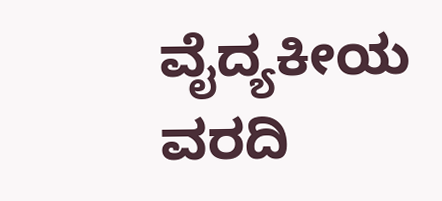ವೈದ್ಯಕೀಯ ವರದಿ